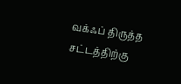வக்ஃப் திருத்த சட்டத்திற்கு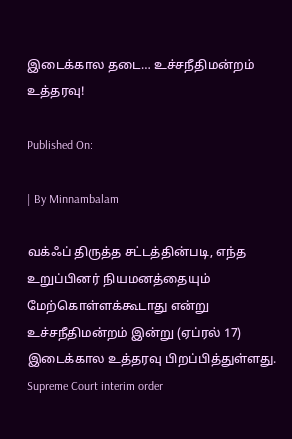இடைக்கால தடை… உச்சநீதிமன்றம் உத்தரவு!

Published On:

| By Minnambalam

வக்ஃப் திருத்த சட்டத்தின்படி, எந்த உறுப்பினர் நியமனத்தையும் மேற்கொள்ளக்கூடாது என்று உச்சநீதிமன்றம் இன்று (ஏப்ரல் 17) இடைக்கால உத்தரவு பிறப்பித்துள்ளது. Supreme Court interim order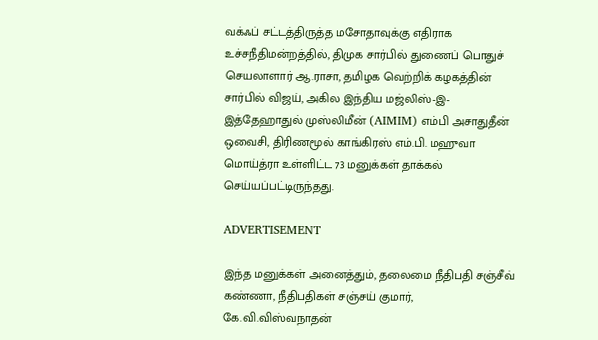வக்ஃப் சட்டத்திருத்த மசோதாவுக்கு எதிராக உச்சநீதிமன்றத்தில், திமுக சார்பில் துணைப் பொதுச் செயலாளார் ஆ.ராசா, தமிழக வெற்றிக் கழகத்தின் சார்பில் விஜய், அகில இந்திய மஜ்லிஸ்-இ-இத்தேஹாதுல் முஸ்லிமீன் (AIMIM) எம்பி அசாதுதீன் ஒவைசி, திரிணமூல் காங்கிரஸ் எம்.பி. மஹுவா மொய்த்ரா உள்ளிட்ட 73 மனுக்கள் தாக்கல் செய்யப்பட்டிருந்தது.

ADVERTISEMENT

இந்த மனுக்கள் அனைத்தும், தலைமை நீதிபதி சஞ்சீவ் கண்ணா, நீதிபதிகள் சஞ்சய் குமார், கே.வி.விஸ்வநாதன்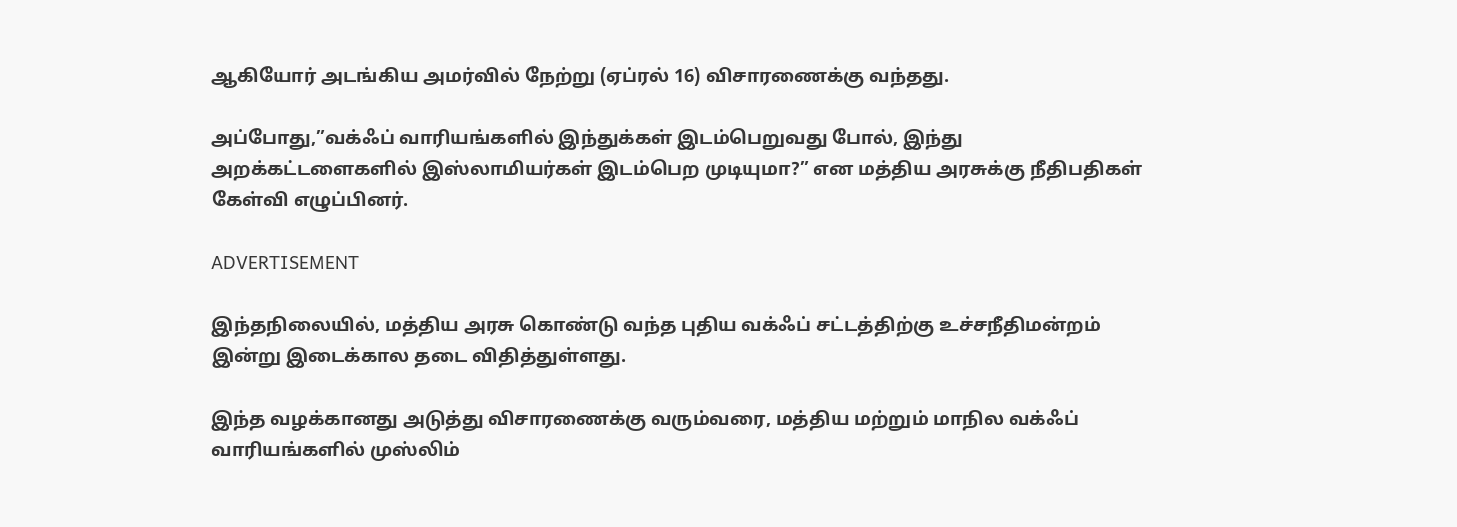ஆகியோர் அடங்கிய அமர்வில் நேற்று (ஏப்ரல் 16) விசாரணைக்கு வந்தது.

அப்போது,”வக்ஃப் வாரியங்களில் இந்துக்கள் இடம்பெறுவது போல், இந்து அறக்கட்டளைகளில் இஸ்லாமியர்கள் இடம்பெற முடியுமா?” என மத்திய அரசுக்கு நீதிபதிகள் கேள்வி எழுப்பினர்.

ADVERTISEMENT

இந்தநிலையில், மத்திய அரசு கொண்டு வந்த புதிய வக்ஃப் சட்டத்திற்கு உச்சநீதிமன்றம் இன்று இடைக்கால தடை விதித்துள்ளது.

இந்த வழக்கானது அடுத்து விசாரணைக்கு வரும்வரை, மத்திய மற்றும் மாநில வக்ஃப் வாரியங்களில் முஸ்லிம்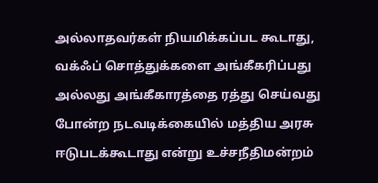அல்லாதவர்கள் நியமிக்கப்பட கூடாது, வக்ஃப் சொத்துக்களை அங்கீகரிப்பது அல்லது அங்கீகாரத்தை ரத்து செய்வது போன்ற நடவடிக்கையில் மத்திய அரசு ஈடுபடக்கூடாது என்று உச்சநீதிமன்றம்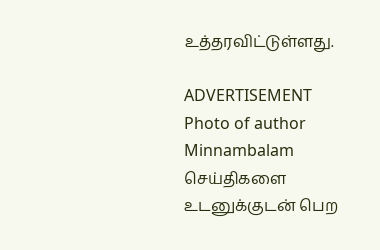உத்தரவிட்டுள்ளது.

ADVERTISEMENT
Photo of author
Minnambalam
செய்திகளை உடனுக்குடன் பெற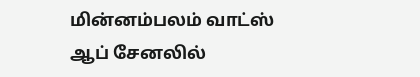மின்னம்பலம் வாட்ஸ் ஆப் சேனலில்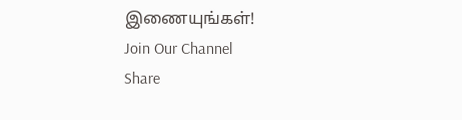இணையுங்கள்!
Join Our Channel
Share